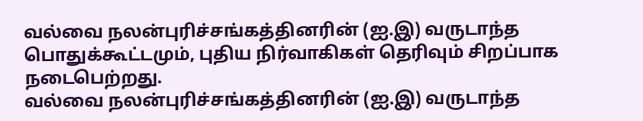வல்வை நலன்புரிச்சங்கத்தினரின் (ஐ.இ) வருடாந்த பொதுக்கூட்டமும், புதிய நிர்வாகிகள் தெரிவும் சிறப்பாக நடைபெற்றது.
வல்வை நலன்புரிச்சங்கத்தினரின் (ஐ.இ) வருடாந்த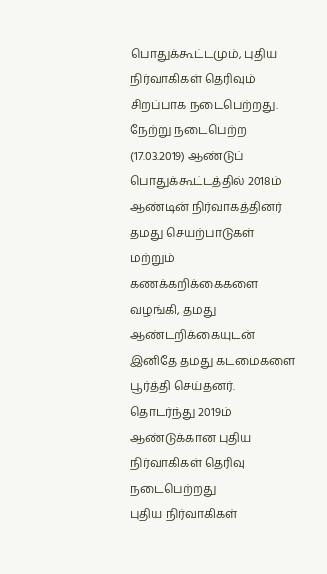பொதுக்கூட்டமும், புதிய நிர்வாகிகள் தெரிவும் சிறப்பாக நடைபெற்றது.
நேற்று நடைபெற்ற (17.03.2019) ஆண்டுப் பொதுக்கூட்டத்தில் 2018ம் ஆண்டின் நிர்வாகத்தினர் தமது செயற்பாடுகள் மற்றும் கணக்கறிக்கைகளை வழங்கி, தமது ஆண்டறிக்கையுடன் இனிதே தமது கடமைகளை பூர்த்தி செய்தனர்.
தொடர்ந்து 2019ம் ஆண்டுக்கான புதிய நிர்வாகிகள் தெரிவு நடைபெற்றது
புதிய நிர்வாகிகள்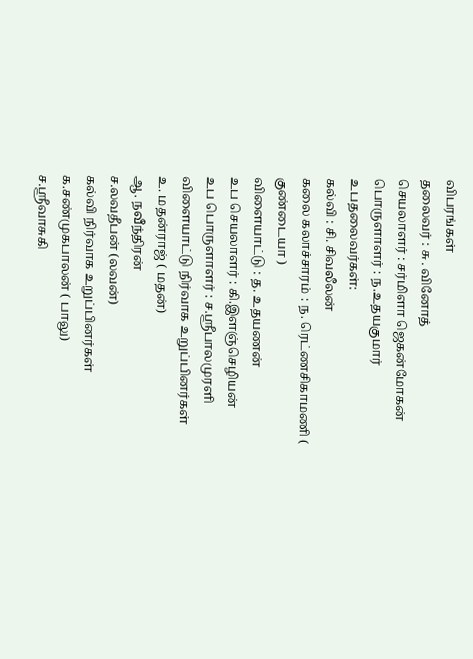விபரங்கள்
தலைவர் : சு . வினோத்
செயலாளர் : சர்மிளா ஜெகன்மோகன்
பொருளாளர் : ந.உதயகுமார்
உபதலைவர்கள்:
கல்வி : சி. சிவலீலன்
கலை கலாச்சாரம் : ந. ரெட்ணசிகாமணி ( குண்டையா )
விளையாட்டு : த. உதயணன்
உப செயலாளர் : கி.இளஞ்செழியன்
உப பொருளாளர் : ச.ஸ்ரீபாலமுரளி
விளையாட்டு நிர்வாக உறுப்பினர்கள்
உ. மதன்ராஜ் ( மதன்)
ஆ. நவீந்திரன்
ச.லவதீபன் (லவன்)
கல்வி நிர்வாக உறுப்பினர்கள்
க.சண்முகபாலன் ( பாலு)
ச.ஸ்ரீவாசுகி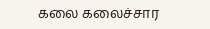கலை கலைச்சார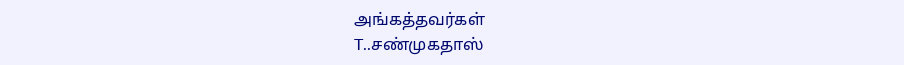அங்கத்தவர்கள்
T..சண்முகதாஸ்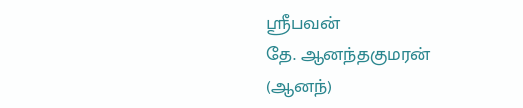ஸ்ரீபவன்
தே. ஆனந்தகுமரன் (ஆனந்)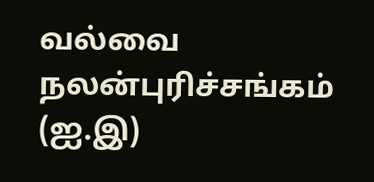வல்வை நலன்புரிச்சங்கம் (ஐ.இ)